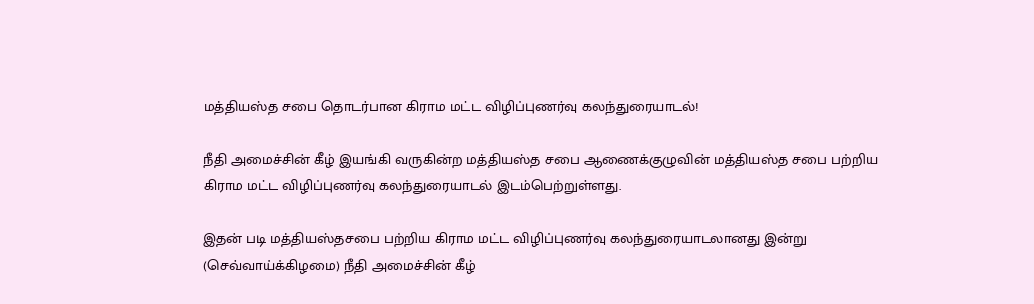மத்தியஸ்த சபை தொடர்பான கிராம மட்ட விழிப்புணர்வு கலந்துரையாடல்!

நீதி அமைச்சின் கீழ் இயங்கி வருகின்ற மத்தியஸ்த சபை ஆணைக்குழுவின் மத்தியஸ்த சபை பற்றிய கிராம மட்ட விழிப்புணர்வு கலந்துரையாடல் இடம்பெற்றுள்ளது.

இதன் படி மத்தியஸ்தசபை பற்றிய கிராம மட்ட விழிப்புணர்வு கலந்துரையாடலானது இன்று (செவ்வாய்க்கிழமை) நீதி அமைச்சின் கீழ்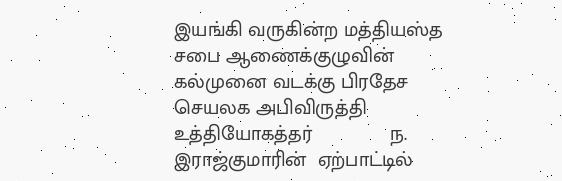இயங்கி வருகின்ற மத்தியஸ்த சபை ஆணைக்குழுவின் கல்முனை வடக்கு பிரதேச செயலக அபிவிருத்தி உத்தியோகத்தர்              ந. இராஜ்குமாரின்  ஏற்பாட்டில்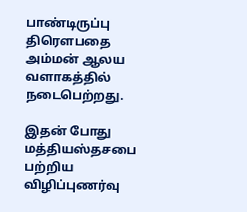பாண்டிருப்பு திரௌபதை அம்மன் ஆலய வளாகத்தில் நடைபெற்றது.

இதன் போது மத்தியஸ்தசபை பற்றிய  விழிப்புணர்வு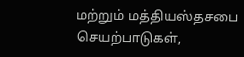மற்றும் மத்தியஸ்தசபை செயற்பாடுகள்,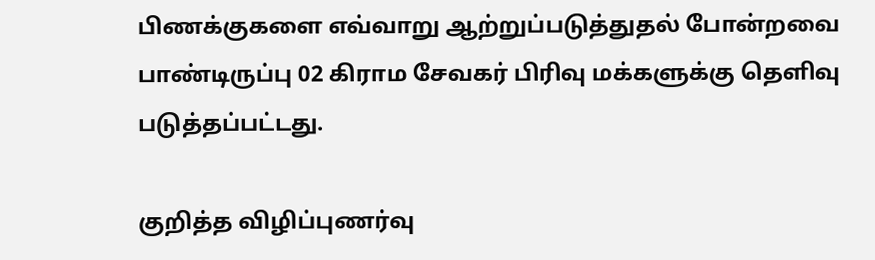பிணக்குகளை எவ்வாறு ஆற்றுப்படுத்துதல் போன்றவை பாண்டிருப்பு 02 கிராம சேவகர் பிரிவு மக்களுக்கு தெளிவு படுத்தப்பட்டது.

குறித்த விழிப்புணர்வு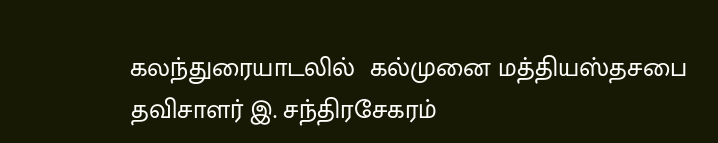கலந்துரையாடலில்  கல்முனை மத்தியஸ்தசபை தவிசாளர் இ. சந்திரசேகரம்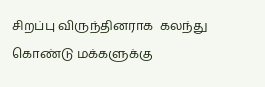சிறப்பு விருந்தினராக  கலந்து கொண்டு மக்களுக்கு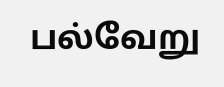பல்வேறு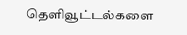தெளிவூட்டல்களை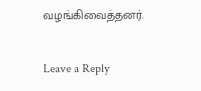வழங்கிவைத்தனர்.

Leave a Reply